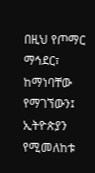በዚህ የጦማር ማኅደር፣ ከማነባቸው የማገኘውን፤ ኢትዮጵያን የሚመለከቱ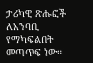ታሪካዊ ጽሑፎች ለአንባቢ የማካፍልበት መጣጥፍ ነው።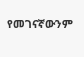የመገናኛውንም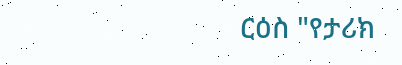ርዕስ "የታሪክ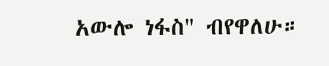አውሎ ነፋስ" ብየዋለሁ።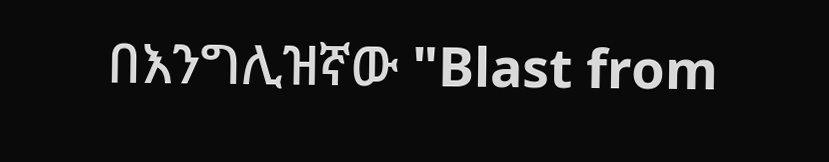በእንግሊዝኛው "Blast from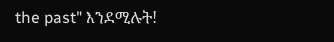the past" እንደሚሉት!